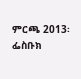ምርጫ 2013፡ ፌስቡክ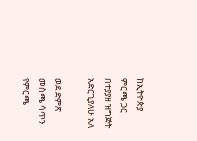ከኢትዮጵያ ምርጫ ጋር በተያያዘ ዝግጅት አድርጊያለሁ አለ

ወደ ድምጽ መስጫ ሳጥን የምርጫ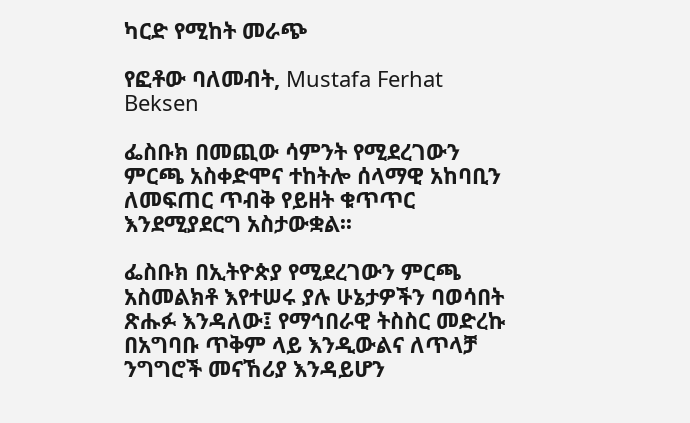ካርድ የሚከት መራጭ

የፎቶው ባለመብት, Mustafa Ferhat Beksen

ፌስቡክ በመጪው ሳምንት የሚደረገውን ምርጫ አስቀድሞና ተከትሎ ሰላማዊ አከባቢን ለመፍጠር ጥብቅ የይዘት ቁጥጥር እንደሚያደርግ አስታውቋል፡፡

ፌስቡክ በኢትዮጵያ የሚደረገውን ምርጫ አስመልክቶ እየተሠሩ ያሉ ሁኔታዎችን ባወሳበት ጽሑፉ እንዳለው፤ የማኅበራዊ ትስስር መድረኩ በአግባቡ ጥቅም ላይ እንዲውልና ለጥላቻ ንግግሮች መናኸሪያ እንዳይሆን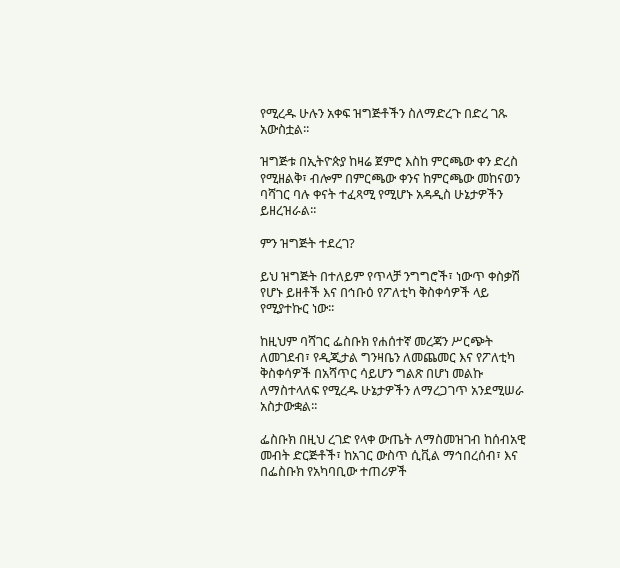የሚረዱ ሁሉን አቀፍ ዝግጅቶችን ስለማድረጉ በድረ ገጹ አውስቷል፡፡

ዝግጅቱ በኢትዮጵያ ከዛሬ ጀምሮ እስከ ምርጫው ቀን ድረስ የሚዘልቅ፣ ብሎም በምርጫው ቀንና ከምርጫው መከናወን ባሻገር ባሉ ቀናት ተፈጻሚ የሚሆኑ አዳዲስ ሁኔታዎችን ይዘረዝራል፡፡

ምን ዝግጅት ተደረገ?

ይህ ዝግጅት በተለይም የጥላቻ ንግግሮች፣ ነውጥ ቀስቃሽ የሆኑ ይዘቶች እና በኅቡዕ የፖለቲካ ቅስቀሳዎች ላይ የሚያተኩር ነው፡፡

ከዚህም ባሻገር ፌስቡክ የሐሰተኛ መረጃን ሥርጭት ለመገደብ፣ የዲጂታል ግንዛቤን ለመጨመር እና የፖለቲካ ቅስቀሳዎች በአሻጥር ሳይሆን ግልጽ በሆነ መልኩ ለማስተላለፍ የሚረዱ ሁኔታዎችን ለማረጋገጥ አንደሚሠራ አስታውቋል፡፡

ፌስቡክ በዚህ ረገድ የላቀ ውጤት ለማስመዝገብ ከሰብአዊ መብት ድርጅቶች፣ ከአገር ውስጥ ሲቪል ማኅበረሰብ፣ እና በፌስቡክ የአካባቢው ተጠሪዎች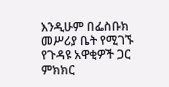እንዲሁም በፌስቡክ መሥሪያ ቤት የሚገኙ የጉዳዩ አዋቂዎች ጋር ምክክር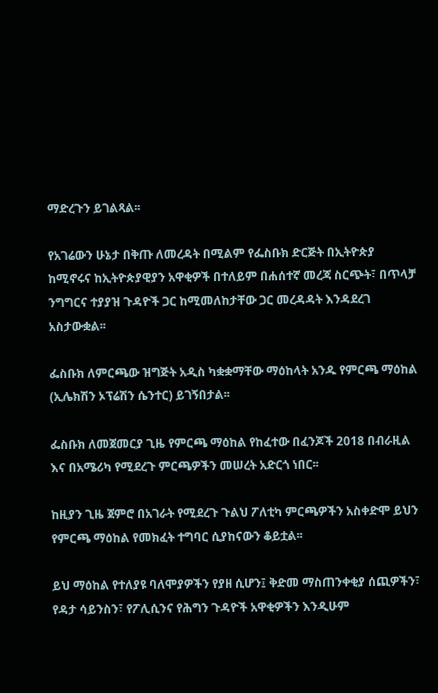ማድረጉን ይገልጻል፡፡

የአገሬውን ሁኔታ በቅጡ ለመረዳት በሚልም የፌስቡክ ድርጅት በኢትዮጵያ ከሚኖሩና ከኢትዮጵያዊያን አዋቂዎች በተለይም በሐሰተኛ መረጃ ስርጭት፣ በጥላቻ ንግግርና ተያያዝ ጉዳዮች ጋር ከሚመለከታቸው ጋር መረዳዳት እንዳደረገ አስታውቋል፡፡

ፌስቡክ ለምርጫው ዝግጅት አዲስ ካቋቋማቸው ማዕከላት አንዱ የምርጫ ማዕከል (ኢሌክሽን ኦፕሬሽን ሴንተር) ይገኝበታል፡፡

ፌስቡክ ለመጀመርያ ጊዜ የምርጫ ማዕከል የከፈተው በፈንጆች 2018 በብራዚል እና በአሜሪካ የሚደረጉ ምርጫዎችን መሠረት አድርጎ ነበር፡፡

ከዚያን ጊዜ ጀምሮ በአገራት የሚደረጉ ጉልህ ፖለቲካ ምርጫዎችን አስቀድሞ ይህን የምርጫ ማዕከል የመክፈት ተግባር ሲያከናውን ቆይቷል፡፡

ይህ ማዕከል የተለያዩ ባለሞያዎችን የያዘ ሲሆን፤ ቅድመ ማስጠንቀቂያ ሰጪዎችን፣ የዳታ ሳይንስን፣ የፖሊሲንና የሕግን ጉዳዮች አዋቂዎችን እንዲሁም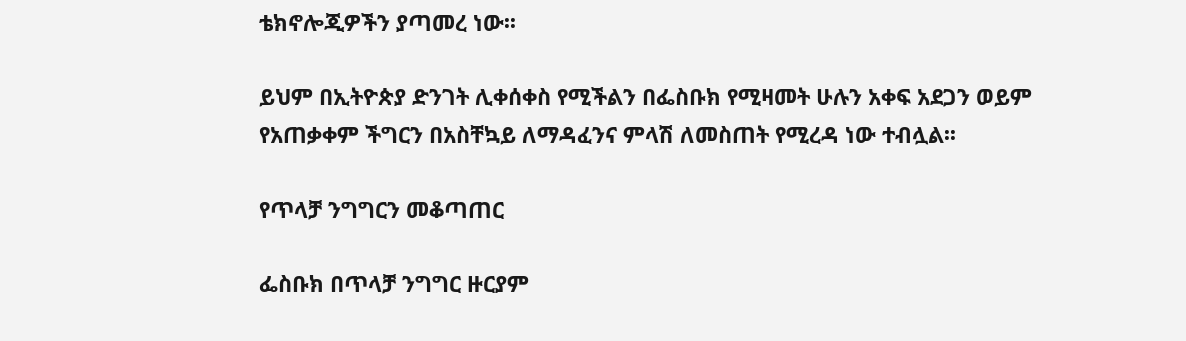ቴክኖሎጂዎችን ያጣመረ ነው፡፡

ይህም በኢትዮጵያ ድንገት ሊቀሰቀስ የሚችልን በፌስቡክ የሚዛመት ሁሉን አቀፍ አደጋን ወይም የአጠቃቀም ችግርን በአስቸኳይ ለማዳፈንና ምላሽ ለመስጠት የሚረዳ ነው ተብሏል፡፡

የጥላቻ ንግግርን መቆጣጠር

ፌስቡክ በጥላቻ ንግግር ዙርያም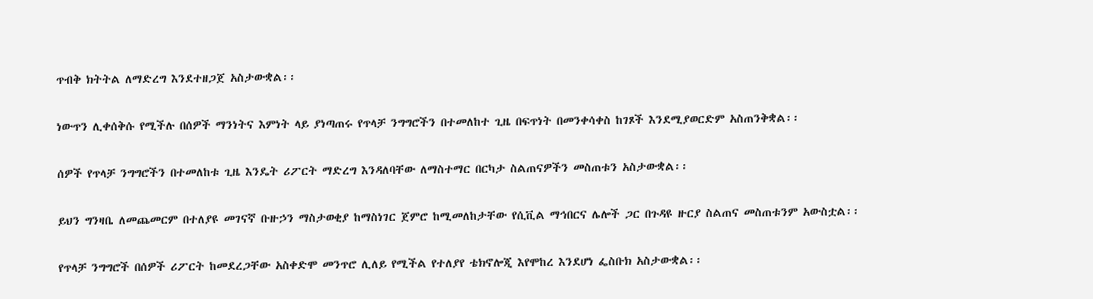ጥብቅ ክትትል ለማድረግ እንደተዘጋጀ አስታውቋል፡፡

ነውጥን ሊቀሰቅሱ የሚችሉ በሰዎች ማንነትና እምነት ላይ ያነጣጠሩ የጥላቻ ንግግሮችን በተመለከተ ጊዜ በፍጥነት በመንቀሳቀስ ከገጾች እንደሚያወርድም አስጠንቅቋል፡፡

ሰዎች የጥላቻ ንግግሮችን በተመለከቱ ጊዜ እንዴት ሪፖርት ማድረግ እንዳለባቸው ለማስተማር በርካታ ስልጠናዎችን መስጠቱን አስታውቋል፡፡

ይህን ግንዛቤ ለመጨመርም በተለያዩ መገናኛ ቡዙኃን ማስታወቂያ ከማስነገር ጀምሮ ከሚመለከታቸው የሲቪል ማኅበርና ሌሎች ጋር በጉዳዩ ዙርያ ስልጠና መስጠቱንም አውስቷል፡፡

የጥላቻ ንግግሮች በሰዎች ሪፖርት ከመደረጋቸው አስቀድሞ መንጥሮ ሊለይ የሚችል የተለያየ ቴክኖሎጂ እየሞከረ እንደሆነ ፌስቡክ አስታውቋል፡፡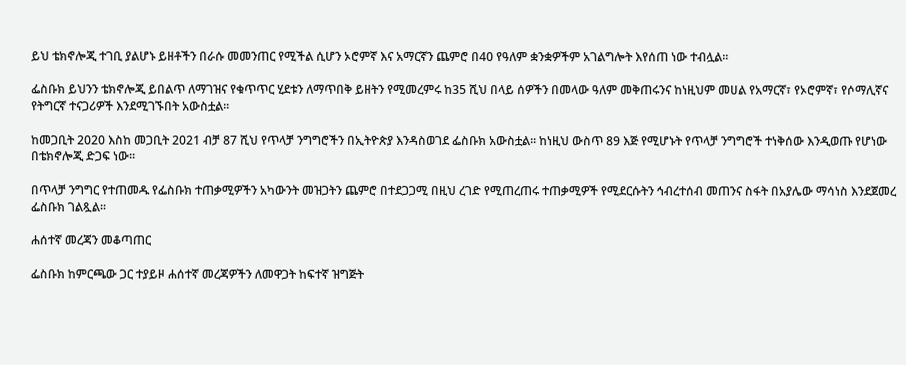ይህ ቴክኖሎጂ ተገቢ ያልሆኑ ይዘቶችን በራሱ መመንጠር የሚችል ሲሆን ኦሮምኛ እና አማርኛን ጨምሮ በ40 የዓለም ቋንቋዎችም አገልግሎት እየሰጠ ነው ተብሏል፡፡

ፌስቡክ ይህንን ቴክኖሎጂ ይበልጥ ለማገዝና የቁጥጥር ሂደቱን ለማጥበቅ ይዘትን የሚመረምሩ ከ35 ሺህ በላይ ሰዎችን በመላው ዓለም መቅጠሩንና ከነዚህም መሀል የአማርኛ፣ የኦሮምኛ፣ የሶማሊኛና የትግርኛ ተናጋሪዎች እንደሚገኙበት አውስቷል፡፡

ከመጋቢት 2020 እስከ መጋቢት 2021 ብቻ 87 ሺህ የጥላቻ ንግግሮችን በኢትዮጵያ እንዳስወገደ ፌስቡክ አውስቷል፡፡ ከነዚህ ውስጥ 89 እጅ የሚሆኑት የጥላቻ ንግግሮች ተነቅሰው እንዲወጡ የሆነው በቴክኖሎጂ ድጋፍ ነው፡፡

በጥላቻ ንግግር የተጠመዱ የፌስቡክ ተጠቃሚዎችን አካውንት መዝጋትን ጨምሮ በተደጋጋሚ በዚህ ረገድ የሚጠረጠሩ ተጠቃሚዎች የሚደርሱትን ኅብረተሰብ መጠንና ስፋት በአያሌው ማሳነስ እንደጀመረ ፌስቡክ ገልጿል፡፡

ሐሰተኛ መረጃን መቆጣጠር

ፌስቡክ ከምርጫው ጋር ተያይዞ ሐሰተኛ መረጃዎችን ለመዋጋት ከፍተኛ ዝግጅት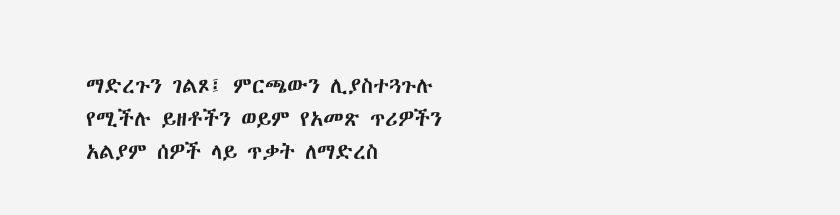ማድረጉን ገልጾ፤ ምርጫውን ሊያስተጓጉሉ የሚችሉ ይዘቶችን ወይም የአመጽ ጥሪዎችን አልያም ሰዎች ላይ ጥቃት ለማድረስ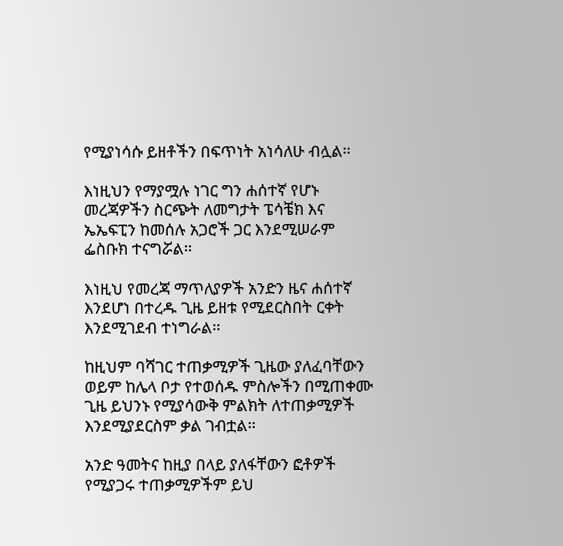የሚያነሳሱ ይዘቶችን በፍጥነት አነሳለሁ ብሏል፡፡

እነዚህን የማያሟሉ ነገር ግን ሐሰተኛ የሆኑ መረጃዎችን ስርጭት ለመግታት ፔሳቼክ እና ኤኤፍፒን ከመሰሉ አጋሮች ጋር እንደሚሠራም ፌስቡክ ተናግሯል፡፡

እነዚህ የመረጃ ማጥለያዎች አንድን ዜና ሐሰተኛ እንደሆነ በተረዱ ጊዜ ይዘቱ የሚደርስበት ርቀት እንደሚገደብ ተነግራል፡፡

ከዚህም ባሻገር ተጠቃሚዎች ጊዜው ያለፈባቸውን ወይም ከሌላ ቦታ የተወሰዱ ምስሎችን በሚጠቀሙ ጊዜ ይህንኑ የሚያሳውቅ ምልክት ለተጠቃሚዎች እንደሚያደርስም ቃል ገብቷል፡፡

አንድ ዓመትና ከዚያ በላይ ያለፋቸውን ፎቶዎች የሚያጋሩ ተጠቃሚዎችም ይህ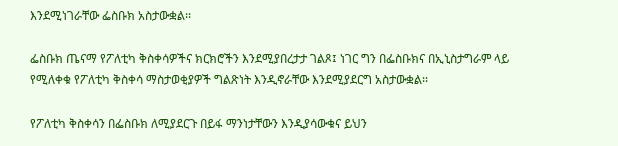እንደሚነገራቸው ፌስቡክ አስታውቋል፡፡

ፌስቡክ ጤናማ የፖለቲካ ቅስቀሳዎችና ክርክሮችን እንደሚያበረታታ ገልጾ፤ ነገር ግን በፌስቡክና በኢኒስታግራም ላይ የሚለቀቁ የፖለቲካ ቅስቀሳ ማስታወቂያዎች ግልጽነት እንዲኖራቸው እንደሚያደርግ አስታውቋል፡፡

የፖለቲካ ቅስቀሳን በፌስቡክ ለሚያደርጉ በይፋ ማንነታቸውን እንዲያሳውቁና ይህን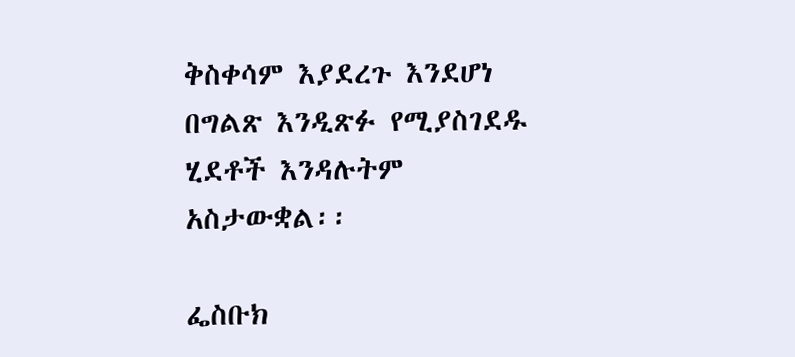ቅስቀሳም እያደረጉ እንደሆነ በግልጽ እንዲጽፉ የሚያስገደዱ ሂደቶች እንዳሉትም አስታውቋል፡፡

ፌስቡክ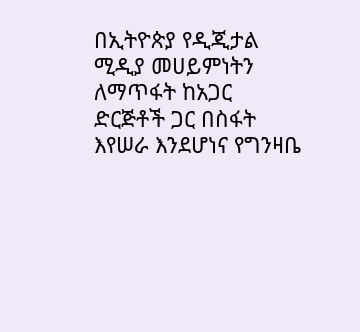በኢትዮጵያ የዲጂታል ሚዲያ መሀይምነትን ለማጥፋት ከአጋር ድርጅቶች ጋር በስፋት እየሠራ እንደሆነና የግንዛቤ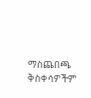ማስጨበጫ ቅስቀሳዎችም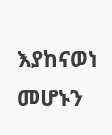እያከናወነ መሆኑን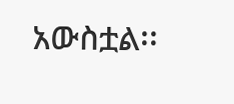አውስቷል፡፡